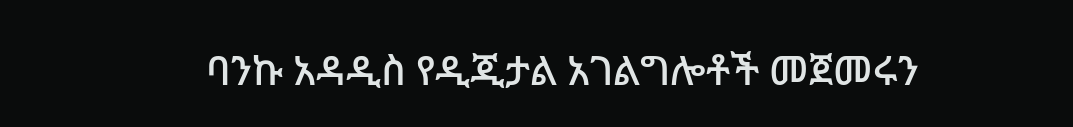ባንኩ አዳዲስ የዲጂታል አገልግሎቶች መጀመሩን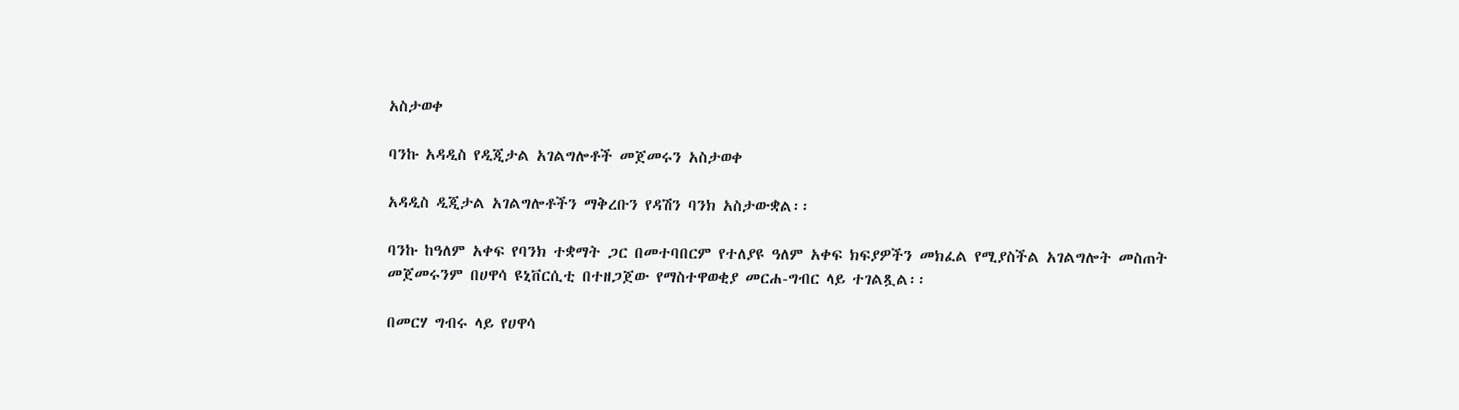አስታወቀ

ባንኩ አዳዲስ የዲጂታል አገልግሎቶች መጀመሩን አስታወቀ

አዳዲስ ዲጂታል አገልግሎቶችን ማቅረቡን የዳሽን ባንክ አስታውቋል፡፡

ባንኩ ከዓለም አቀፍ የባንክ ተቋማት ጋር በመተባበርም የተለያዩ ዓለም አቀፍ ክፍያዎችን መክፈል የሚያስችል አገልግሎት መስጠት መጀመሩንም በሀዋሳ ዩኒቨርሲቲ በተዘጋጀው የማስተዋወቂያ መርሐ-ግብር ላይ ተገልጿል፡፡

በመርሃ ግብሩ ላይ የሀዋሳ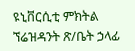ዩኒቨርሲቲ ምክትል ኘሬዝዳንት ጽ/ቤት ኃላፊ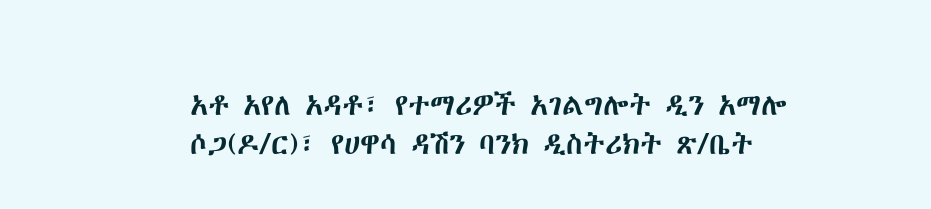አቶ አየለ አዳቶ፣ የተማሪዎች አገልግሎት ዲን አማሎ ሶጋ(ዶ/ር)፣ የሀዋሳ ዳሽን ባንክ ዲስትሪክት ጽ/ቤት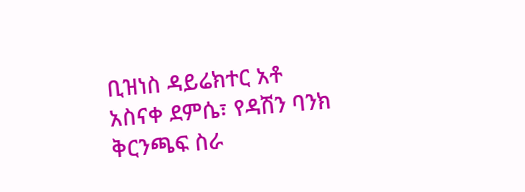ቢዝነስ ዳይሬክተር አቶ አስናቀ ደምሴ፣ የዳሽን ባንክ ቅርንጫፍ ስራ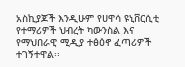አስኪያጆች እንዲሁም የሀዋሳ ዩኒቨርሲቲ የተማሪዎች ህብረት ካውንስል እና የማህበራዊ ሚዲያ ተፅዕኖ ፈጣሪዎች ተገኝተዋል፡፡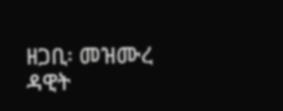ዘጋቢ፡ መዝሙረ ዳዊት